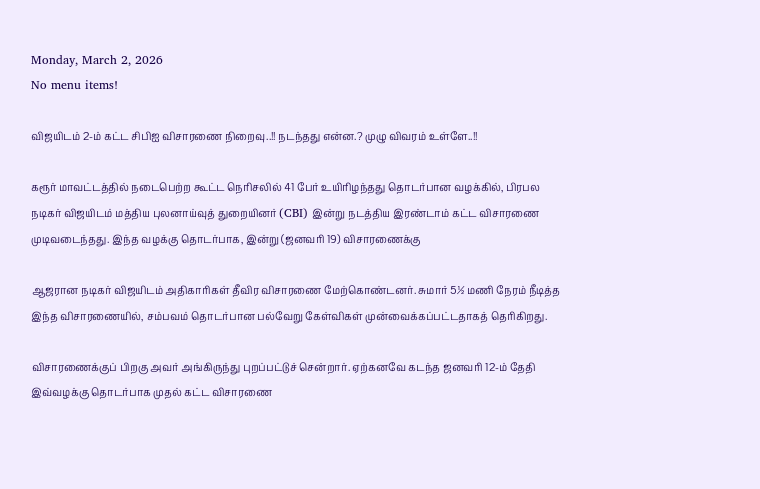Monday, March 2, 2026
No menu items!

விஜயிடம் 2-ம் கட்ட சிபிஐ விசாரணை நிறைவு..!! நடந்தது என்ன.? முழு விவரம் உள்ளே..!!

கரூர் மாவட்டத்தில் நடைபெற்ற கூட்ட நெரிசலில் 41 பேர் உயிரிழந்தது தொடர்பான வழக்கில், பிரபல நடிகர் விஜயிடம் மத்திய புலனாய்வுத் துறையினர் (CBI) இன்று நடத்திய இரண்டாம் கட்ட விசாரணை முடிவடைந்தது. இந்த வழக்கு தொடர்பாக, இன்று (ஜனவரி 19) விசாரணைக்கு

ஆஜரான நடிகர் விஜயிடம் அதிகாரிகள் தீவிர விசாரணை மேற்கொண்டனர். சுமார் 5½ மணி நேரம் நீடித்த இந்த விசாரணையில், சம்பவம் தொடர்பான பல்வேறு கேள்விகள் முன்வைக்கப்பட்டதாகத் தெரிகிறது.

விசாரணைக்குப் பிறகு அவர் அங்கிருந்து புறப்பட்டுச் சென்றார். ஏற்கனவே கடந்த ஜனவரி 12-ம் தேதி இவ்வழக்கு தொடர்பாக முதல் கட்ட விசாரணை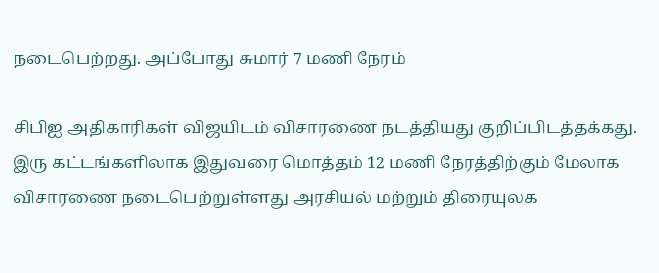நடைபெற்றது. அப்போது சுமார் 7 மணி நேரம்

சிபிஐ அதிகாரிகள் விஜயிடம் விசாரணை நடத்தியது குறிப்பிடத்தக்கது. இரு கட்டங்களிலாக இதுவரை மொத்தம் 12 மணி நேரத்திற்கும் மேலாக விசாரணை நடைபெற்றுள்ளது அரசியல் மற்றும் திரையுலக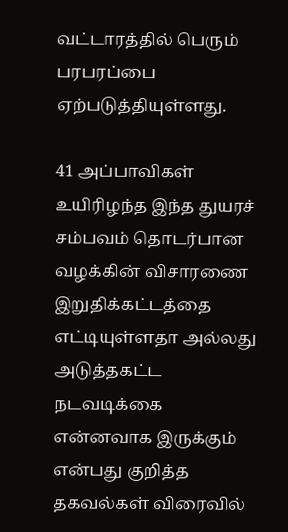வட்டாரத்தில் பெரும் பரபரப்பை ஏற்படுத்தியுள்ளது.

41 அப்பாவிகள் உயிரிழந்த இந்த துயரச் சம்பவம் தொடர்பான வழக்கின் விசாரணை இறுதிக்கட்டத்தை எட்டியுள்ளதா அல்லது அடுத்தகட்ட நடவடிக்கை என்னவாக இருக்கும் என்பது குறித்த தகவல்கள் விரைவில்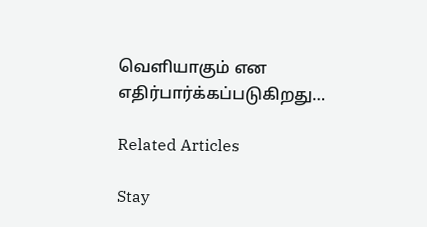வெளியாகும் என எதிர்பார்க்கப்படுகிறது…

Related Articles

Stay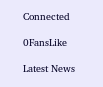Connected

0FansLike

Latest News